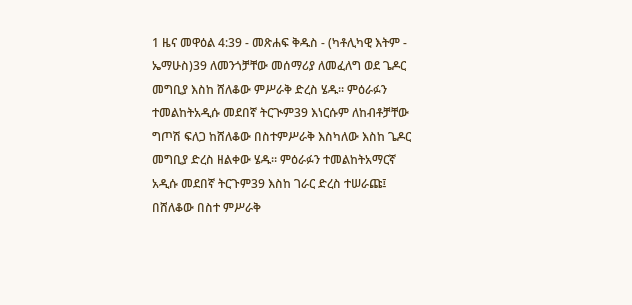1 ዜና መዋዕል 4:39 - መጽሐፍ ቅዱስ - (ካቶሊካዊ እትም - ኤማሁስ)39 ለመንጎቻቸው መሰማሪያ ለመፈለግ ወደ ጌዶር መግቢያ እስከ ሸለቆው ምሥራቅ ድረስ ሄዱ። ምዕራፉን ተመልከትአዲሱ መደበኛ ትርጒም39 እነርሱም ለከብቶቻቸው ግጦሽ ፍለጋ ከሸለቆው በስተምሥራቅ እስካለው እስከ ጌዶር መግቢያ ድረስ ዘልቀው ሄዱ። ምዕራፉን ተመልከትአማርኛ አዲሱ መደበኛ ትርጉም39 እስከ ገራር ድረስ ተሠራጩ፤ በሸለቆው በስተ ምሥራቅ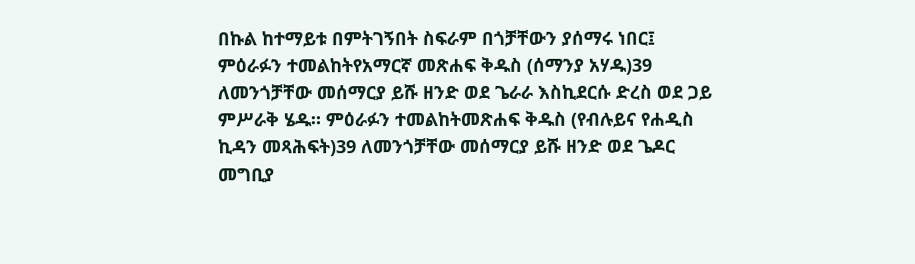በኩል ከተማይቱ በምትገኝበት ስፍራም በጎቻቸውን ያሰማሩ ነበር፤ ምዕራፉን ተመልከትየአማርኛ መጽሐፍ ቅዱስ (ሰማንያ አሃዱ)39 ለመንጎቻቸው መሰማርያ ይሹ ዘንድ ወደ ጌራራ እስኪደርሱ ድረስ ወደ ጋይ ምሥራቅ ሄዱ። ምዕራፉን ተመልከትመጽሐፍ ቅዱስ (የብሉይና የሐዲስ ኪዳን መጻሕፍት)39 ለመንጎቻቸው መሰማርያ ይሹ ዘንድ ወደ ጌዶር መግቢያ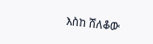እስከ ሸለቆው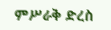ምሥራቅ ድረስ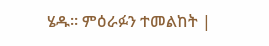ሄዱ። ምዕራፉን ተመልከት |